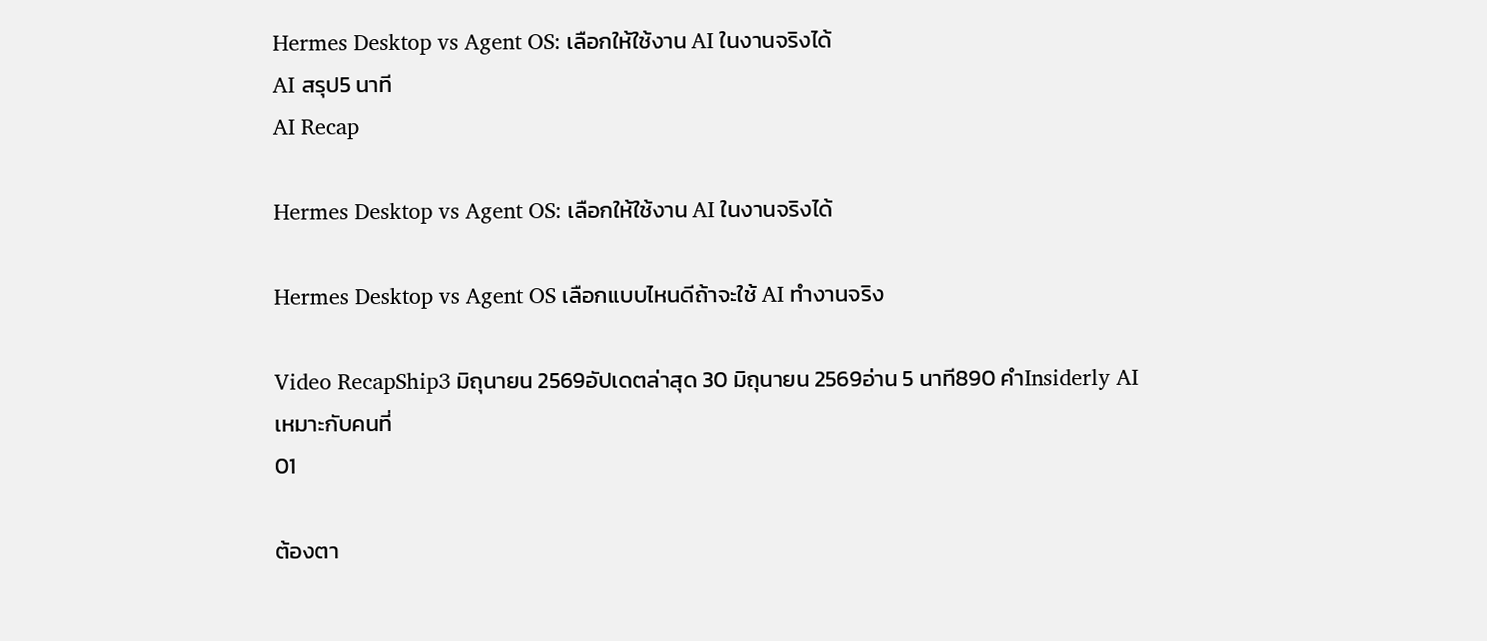Hermes Desktop vs Agent OS: เลือกให้ใช้งาน AI ในงานจริงได้
AI สรุป5 นาที
AI Recap

Hermes Desktop vs Agent OS: เลือกให้ใช้งาน AI ในงานจริงได้

Hermes Desktop vs Agent OS เลือกแบบไหนดีถ้าจะใช้ AI ทำงานจริง

Video RecapShip3 มิถุนายน 2569อัปเดตล่าสุด 30 มิถุนายน 2569อ่าน 5 นาที890 คำInsiderly AI
เหมาะกับคนที่
01

ต้องตา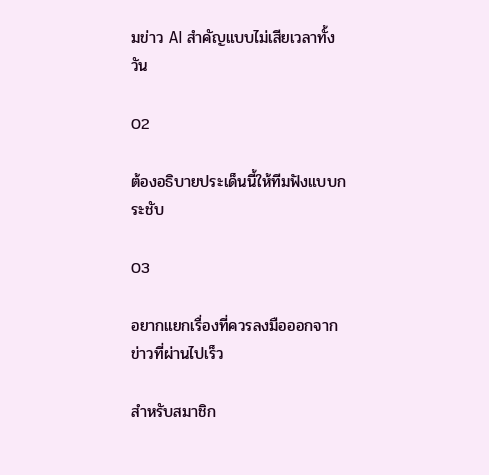มข่าว AI สำคัญแบบไม่เสียเวลาทั้งวัน

02

ต้องอธิบายประเด็นนี้ให้ทีมฟังแบบกระชับ

03

อยากแยกเรื่องที่ควรลงมือออกจากข่าวที่ผ่านไปเร็ว

สำหรับสมาชิก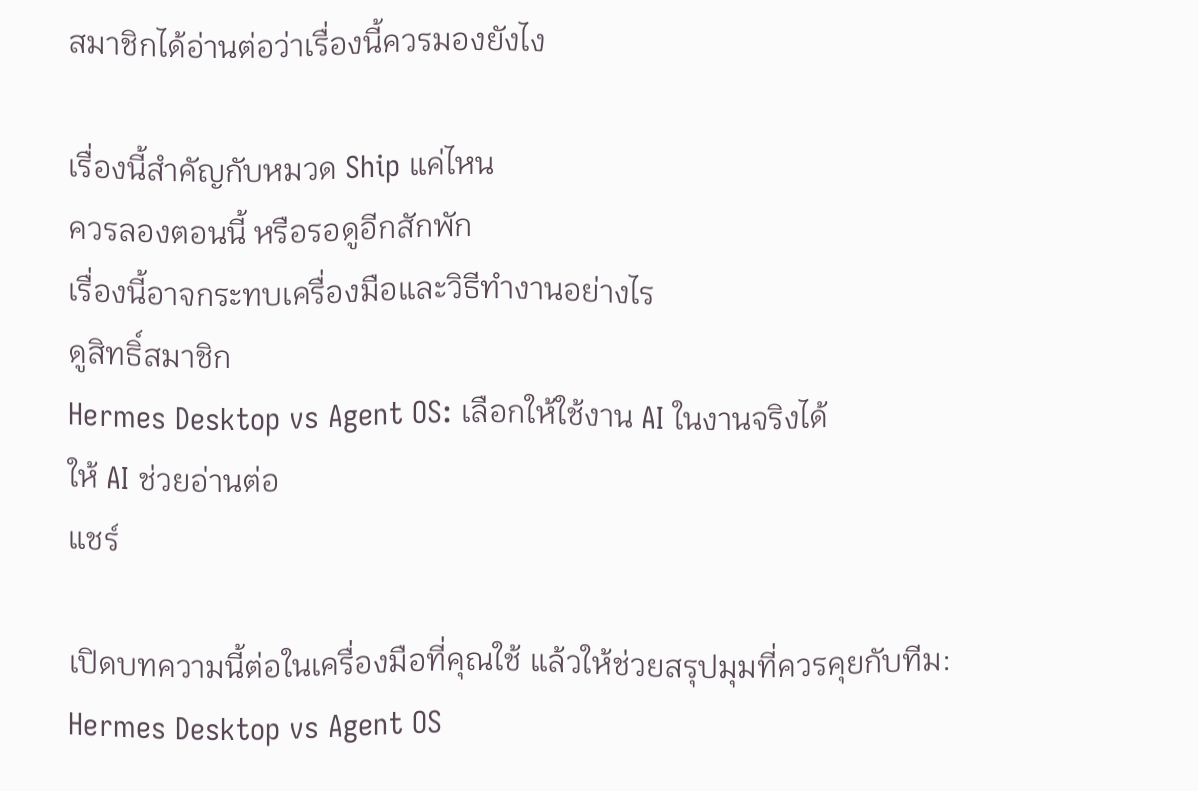สมาชิกได้อ่านต่อว่าเรื่องนี้ควรมองยังไง

เรื่องนี้สำคัญกับหมวด Ship แค่ไหน
ควรลองตอนนี้ หรือรอดูอีกสักพัก
เรื่องนี้อาจกระทบเครื่องมือและวิธีทำงานอย่างไร
ดูสิทธิ์สมาชิก
Hermes Desktop vs Agent OS: เลือกให้ใช้งาน AI ในงานจริงได้
ให้ AI ช่วยอ่านต่อ
แชร์

เปิดบทความนี้ต่อในเครื่องมือที่คุณใช้ แล้วให้ช่วยสรุปมุมที่ควรคุยกับทีม: Hermes Desktop vs Agent OS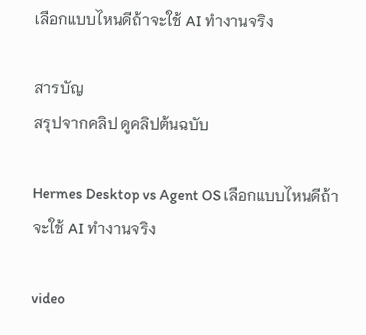เลือกแบบไหนดีถ้าจะใช้ AI ทำงานจริง

สารบัญ
สรุปจากคลิป ดูคลิปต้นฉบับ

Hermes Desktop vs Agent OS เลือกแบบไหนดีถ้าจะใช้ AI ทำงานจริง

video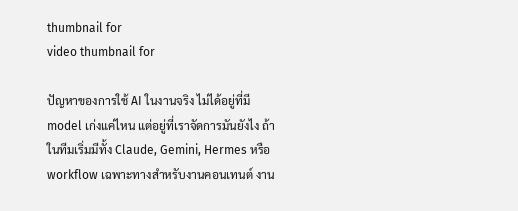thumbnail for
video thumbnail for

ปัญหาของการใช้ AI ในงานจริง ไม่ได้อยู่ที่มี model เก่งแค่ไหน แต่อยู่ที่เราจัดการมันยังไง ถ้าในทีมเริ่มมีทั้ง Claude, Gemini, Hermes หรือ workflow เฉพาะทางสำหรับงานคอนเทนต์ งาน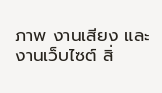ภาพ งานเสียง และงานเว็บไซต์ สิ่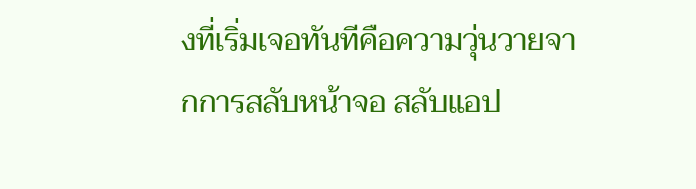งที่เริ่มเจอทันทีคือความวุ่นวายจากการสลับหน้าจอ สลับแอป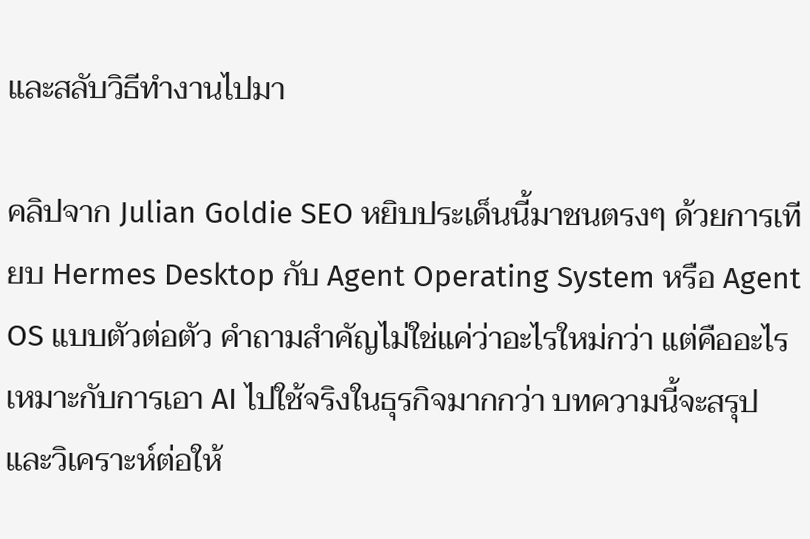และสลับวิธีทำงานไปมา

คลิปจาก Julian Goldie SEO หยิบประเด็นนี้มาชนตรงๆ ด้วยการเทียบ Hermes Desktop กับ Agent Operating System หรือ Agent OS แบบตัวต่อตัว คำถามสำคัญไม่ใช่แค่ว่าอะไรใหม่กว่า แต่คืออะไรเหมาะกับการเอา AI ไปใช้จริงในธุรกิจมากกว่า บทความนี้จะสรุปและวิเคราะห์ต่อให้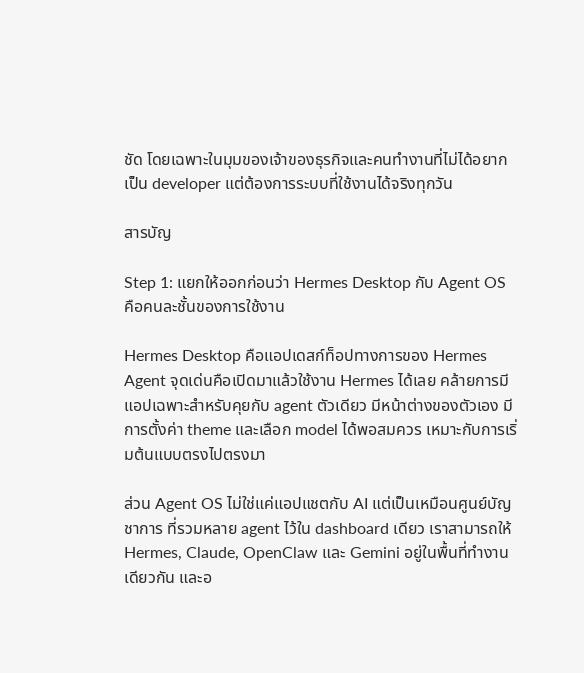ชัด โดยเฉพาะในมุมของเจ้าของธุรกิจและคนทำงานที่ไม่ได้อยากเป็น developer แต่ต้องการระบบที่ใช้งานได้จริงทุกวัน

สารบัญ

Step 1: แยกให้ออกก่อนว่า Hermes Desktop กับ Agent OS คือคนละชั้นของการใช้งาน

Hermes Desktop คือแอปเดสก์ท็อปทางการของ Hermes Agent จุดเด่นคือเปิดมาแล้วใช้งาน Hermes ได้เลย คล้ายการมีแอปเฉพาะสำหรับคุยกับ agent ตัวเดียว มีหน้าต่างของตัวเอง มีการตั้งค่า theme และเลือก model ได้พอสมควร เหมาะกับการเริ่มต้นแบบตรงไปตรงมา

ส่วน Agent OS ไม่ใช่แค่แอปแชตกับ AI แต่เป็นเหมือนศูนย์บัญชาการ ที่รวมหลาย agent ไว้ใน dashboard เดียว เราสามารถให้ Hermes, Claude, OpenClaw และ Gemini อยู่ในพื้นที่ทำงานเดียวกัน และอ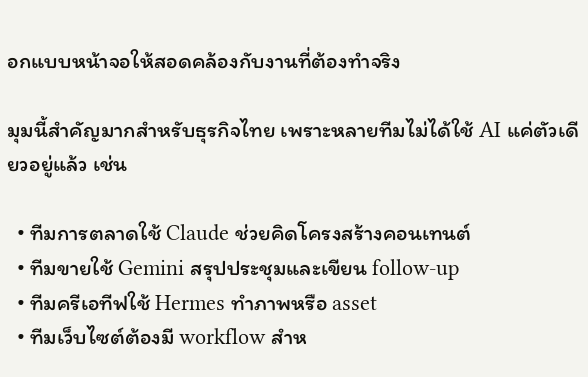อกแบบหน้าจอให้สอดคล้องกับงานที่ต้องทำจริง

มุมนี้สำคัญมากสำหรับธุรกิจไทย เพราะหลายทีมไม่ได้ใช้ AI แค่ตัวเดียวอยู่แล้ว เช่น

  • ทีมการตลาดใช้ Claude ช่วยคิดโครงสร้างคอนเทนต์
  • ทีมขายใช้ Gemini สรุปประชุมและเขียน follow-up
  • ทีมครีเอทีฟใช้ Hermes ทำภาพหรือ asset
  • ทีมเว็บไซต์ต้องมี workflow สำห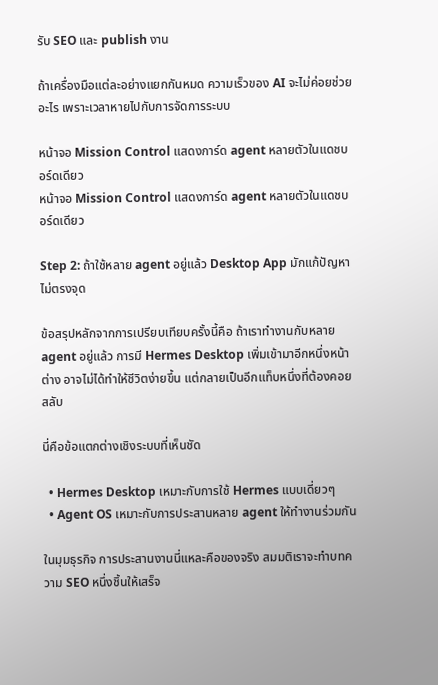รับ SEO และ publish งาน

ถ้าเครื่องมือแต่ละอย่างแยกกันหมด ความเร็วของ AI จะไม่ค่อยช่วยอะไร เพราะเวลาหายไปกับการจัดการระบบ

หน้าจอ Mission Control แสดงการ์ด agent หลายตัวในแดชบอร์ดเดียว
หน้าจอ Mission Control แสดงการ์ด agent หลายตัวในแดชบอร์ดเดียว

Step 2: ถ้าใช้หลาย agent อยู่แล้ว Desktop App มักแก้ปัญหาไม่ตรงจุด

ข้อสรุปหลักจากการเปรียบเทียบครั้งนี้คือ ถ้าเราทำงานกับหลาย agent อยู่แล้ว การมี Hermes Desktop เพิ่มเข้ามาอีกหนึ่งหน้าต่าง อาจไม่ได้ทำให้ชีวิตง่ายขึ้น แต่กลายเป็นอีกแท็บหนึ่งที่ต้องคอยสลับ

นี่คือข้อแตกต่างเชิงระบบที่เห็นชัด

  • Hermes Desktop เหมาะกับการใช้ Hermes แบบเดี่ยวๆ
  • Agent OS เหมาะกับการประสานหลาย agent ให้ทำงานร่วมกัน

ในมุมธุรกิจ การประสานงานนี่แหละคือของจริง สมมติเราจะทำบทความ SEO หนึ่งชิ้นให้เสร็จ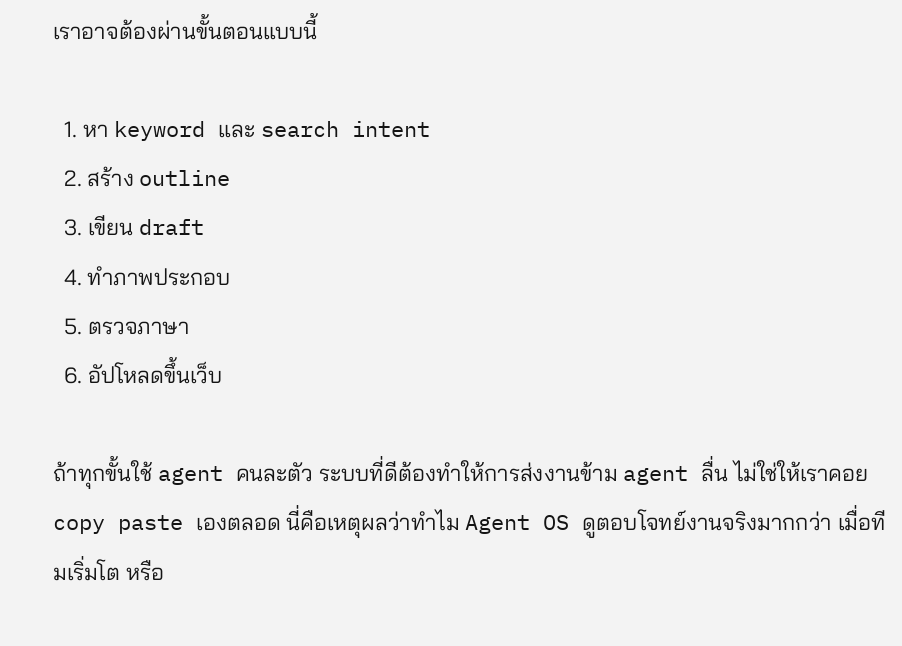เราอาจต้องผ่านขั้นตอนแบบนี้

  1. หา keyword และ search intent
  2. สร้าง outline
  3. เขียน draft
  4. ทำภาพประกอบ
  5. ตรวจภาษา
  6. อัปโหลดขึ้นเว็บ

ถ้าทุกขั้นใช้ agent คนละตัว ระบบที่ดีต้องทำให้การส่งงานข้าม agent ลื่น ไม่ใช่ให้เราคอย copy paste เองตลอด นี่คือเหตุผลว่าทำไม Agent OS ดูตอบโจทย์งานจริงมากกว่า เมื่อทีมเริ่มโต หรือ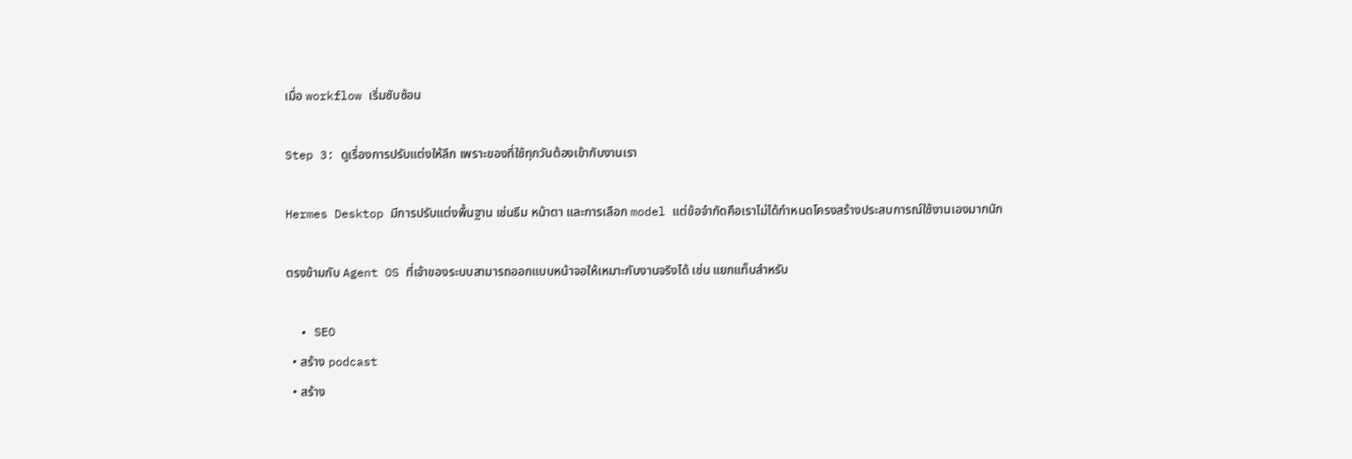เมื่อ workflow เริ่มซับซ้อน

Step 3: ดูเรื่องการปรับแต่งให้ลึก เพราะของที่ใช้ทุกวันต้องเข้ากับงานเรา

Hermes Desktop มีการปรับแต่งพื้นฐาน เช่นธีม หน้าตา และการเลือก model แต่ข้อจำกัดคือเราไม่ได้กำหนดโครงสร้างประสบการณ์ใช้งานเองมากนัก

ตรงข้ามกับ Agent OS ที่เจ้าของระบบสามารถออกแบบหน้าจอให้เหมาะกับงานจริงได้ เช่น แยกแท็บสำหรับ

  • SEO
  • สร้าง podcast
  • สร้าง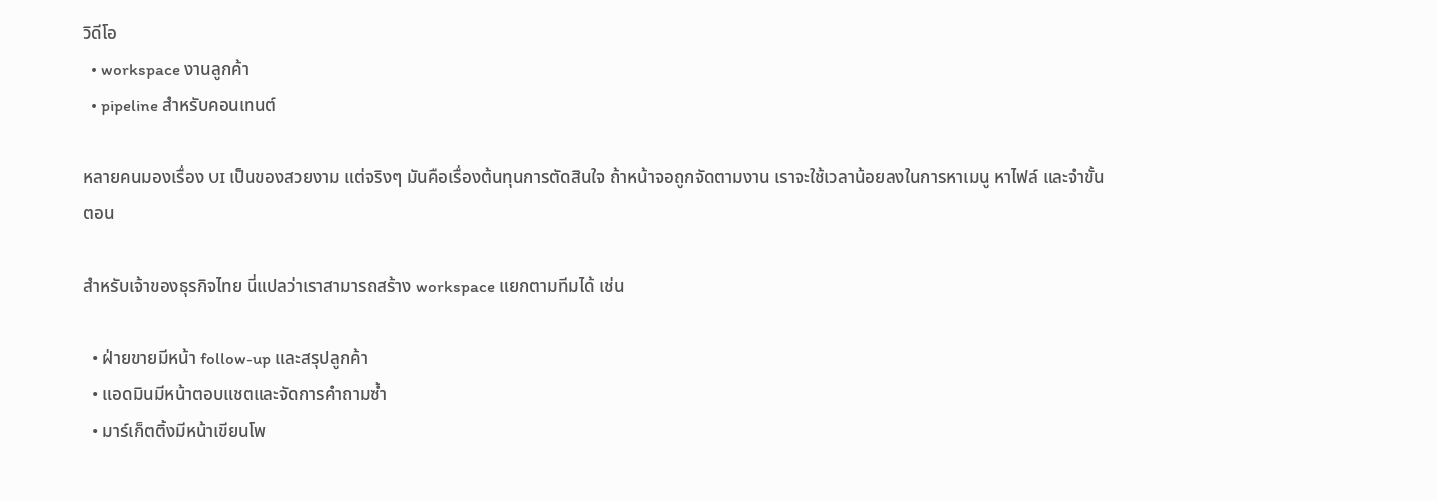วิดีโอ
  • workspace งานลูกค้า
  • pipeline สำหรับคอนเทนต์

หลายคนมองเรื่อง UI เป็นของสวยงาม แต่จริงๆ มันคือเรื่องต้นทุนการตัดสินใจ ถ้าหน้าจอถูกจัดตามงาน เราจะใช้เวลาน้อยลงในการหาเมนู หาไฟล์ และจำขั้นตอน

สำหรับเจ้าของธุรกิจไทย นี่แปลว่าเราสามารถสร้าง workspace แยกตามทีมได้ เช่น

  • ฝ่ายขายมีหน้า follow-up และสรุปลูกค้า
  • แอดมินมีหน้าตอบแชตและจัดการคำถามซ้ำ
  • มาร์เก็ตติ้งมีหน้าเขียนโพ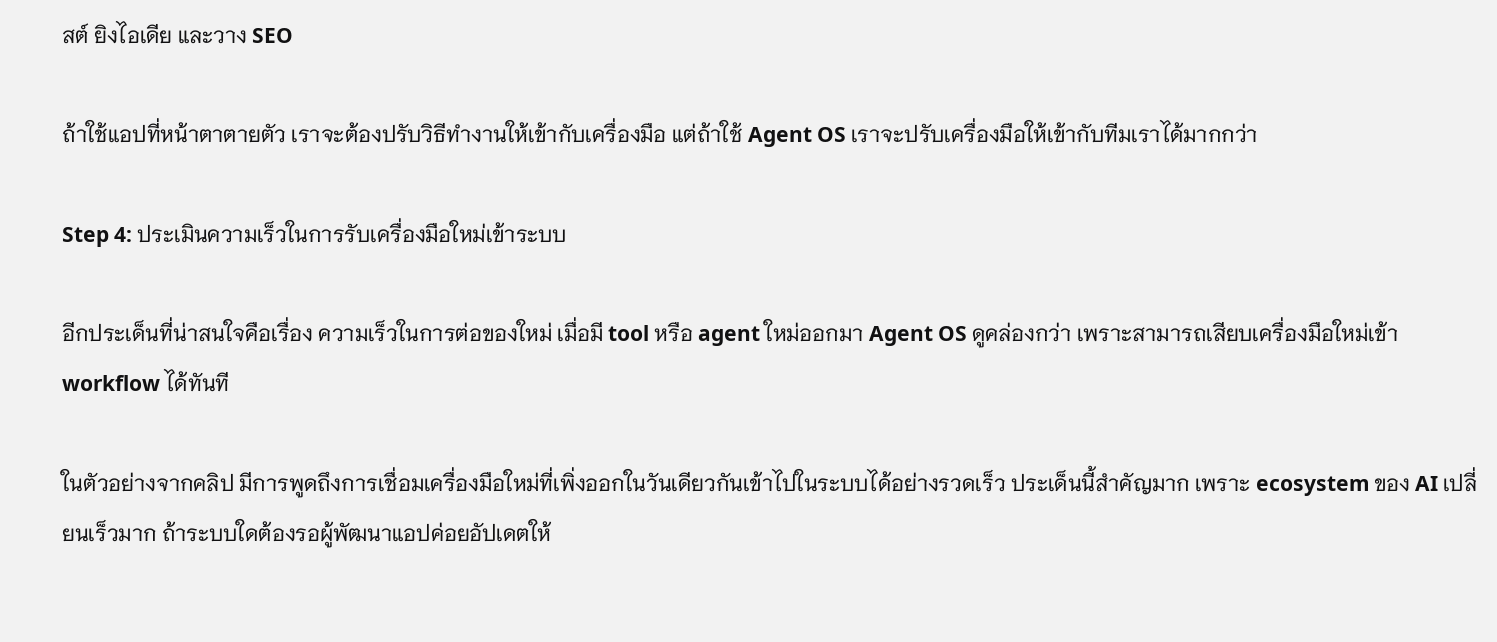สต์ ยิงไอเดีย และวาง SEO

ถ้าใช้แอปที่หน้าตาตายตัว เราจะต้องปรับวิธีทำงานให้เข้ากับเครื่องมือ แต่ถ้าใช้ Agent OS เราจะปรับเครื่องมือให้เข้ากับทีมเราได้มากกว่า

Step 4: ประเมินความเร็วในการรับเครื่องมือใหม่เข้าระบบ

อีกประเด็นที่น่าสนใจคือเรื่อง ความเร็วในการต่อของใหม่ เมื่อมี tool หรือ agent ใหม่ออกมา Agent OS ดูคล่องกว่า เพราะสามารถเสียบเครื่องมือใหม่เข้า workflow ได้ทันที

ในตัวอย่างจากคลิป มีการพูดถึงการเชื่อมเครื่องมือใหม่ที่เพิ่งออกในวันเดียวกันเข้าไปในระบบได้อย่างรวดเร็ว ประเด็นนี้สำคัญมาก เพราะ ecosystem ของ AI เปลี่ยนเร็วมาก ถ้าระบบใดต้องรอผู้พัฒนาแอปค่อยอัปเดตให้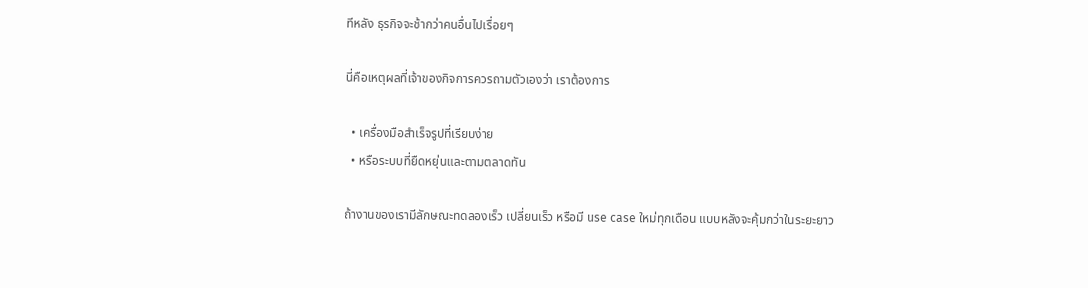ทีหลัง ธุรกิจจะช้ากว่าคนอื่นไปเรื่อยๆ

นี่คือเหตุผลที่เจ้าของกิจการควรถามตัวเองว่า เราต้องการ

  • เครื่องมือสำเร็จรูปที่เรียบง่าย
  • หรือระบบที่ยืดหยุ่นและตามตลาดทัน

ถ้างานของเรามีลักษณะทดลองเร็ว เปลี่ยนเร็ว หรือมี use case ใหม่ทุกเดือน แบบหลังจะคุ้มกว่าในระยะยาว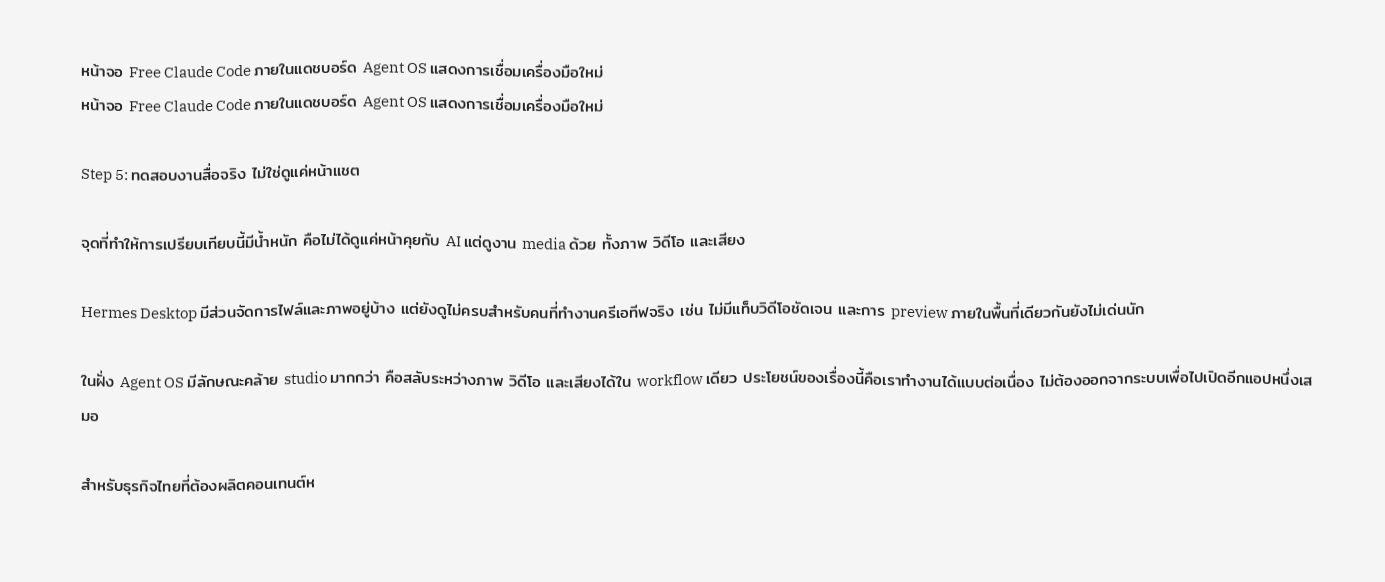หน้าจอ Free Claude Code ภายในแดชบอร์ด Agent OS แสดงการเชื่อมเครื่องมือใหม่
หน้าจอ Free Claude Code ภายในแดชบอร์ด Agent OS แสดงการเชื่อมเครื่องมือใหม่

Step 5: ทดสอบงานสื่อจริง ไม่ใช่ดูแค่หน้าแชต

จุดที่ทำให้การเปรียบเทียบนี้มีน้ำหนัก คือไม่ได้ดูแค่หน้าคุยกับ AI แต่ดูงาน media ด้วย ทั้งภาพ วิดีโอ และเสียง

Hermes Desktop มีส่วนจัดการไฟล์และภาพอยู่บ้าง แต่ยังดูไม่ครบสำหรับคนที่ทำงานครีเอทีฟจริง เช่น ไม่มีแท็บวิดีโอชัดเจน และการ preview ภายในพื้นที่เดียวกันยังไม่เด่นนัก

ในฝั่ง Agent OS มีลักษณะคล้าย studio มากกว่า คือสลับระหว่างภาพ วิดีโอ และเสียงได้ใน workflow เดียว ประโยชน์ของเรื่องนี้คือเราทำงานได้แบบต่อเนื่อง ไม่ต้องออกจากระบบเพื่อไปเปิดอีกแอปหนึ่งเสมอ

สำหรับธุรกิจไทยที่ต้องผลิตคอนเทนต์ห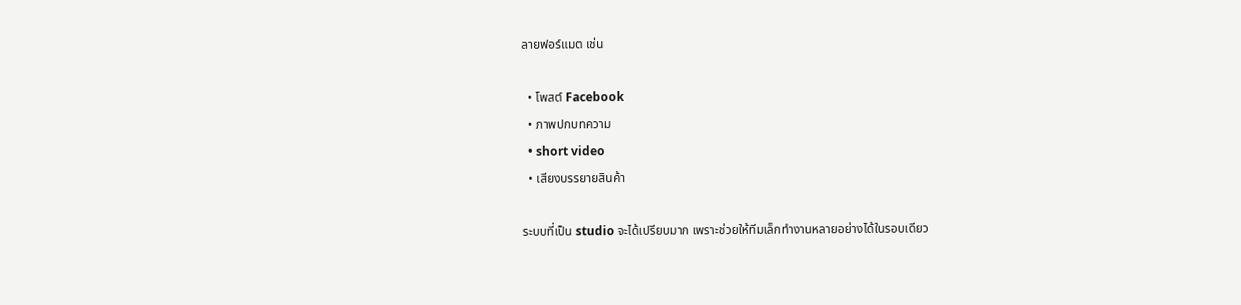ลายฟอร์แมต เช่น

  • โพสต์ Facebook
  • ภาพปกบทความ
  • short video
  • เสียงบรรยายสินค้า

ระบบที่เป็น studio จะได้เปรียบมาก เพราะช่วยให้ทีมเล็กทำงานหลายอย่างได้ในรอบเดียว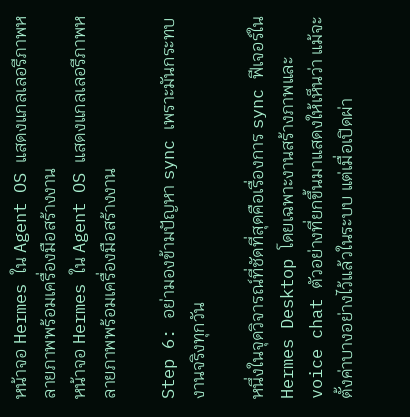หน้าจอ Hermes ใน Agent OS แสดงแกลเลอรีภาพหลายภาพพร้อมเครื่องมือสร้างงาน
หน้าจอ Hermes ใน Agent OS แสดงแกลเลอรีภาพหลายภาพพร้อมเครื่องมือสร้างงาน

Step 6: อย่ามองข้ามปัญหา sync เพราะมันกระทบงานจริงทุกวัน

หนึ่งในจุดวิจารณ์ที่ชัดที่สุดคือเรื่องการ sync ฟีเจอร์ใน Hermes Desktop โดยเฉพาะงานสร้างภาพและ voice chat ตัวอย่างที่ยกขึ้นมาแสดงให้เห็นว่า แม้จะตั้งค่าบางอย่างไว้แล้วในระบบ แต่เมื่อเปิดผ่า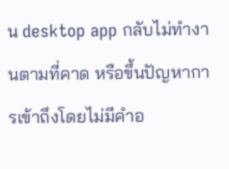น desktop app กลับไม่ทำงานตามที่คาด หรือขึ้นปัญหาการเข้าถึงโดยไม่มีคำอ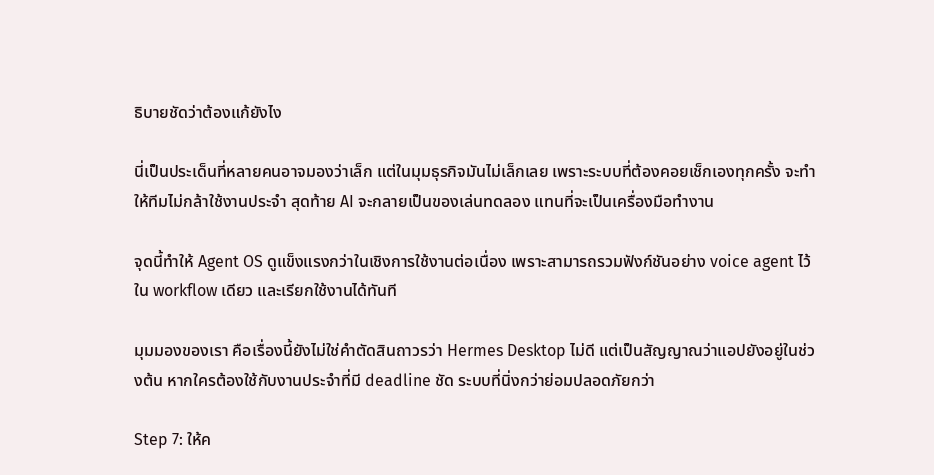ธิบายชัดว่าต้องแก้ยังไง

นี่เป็นประเด็นที่หลายคนอาจมองว่าเล็ก แต่ในมุมธุรกิจมันไม่เล็กเลย เพราะระบบที่ต้องคอยเช็กเองทุกครั้ง จะทำให้ทีมไม่กล้าใช้งานประจำ สุดท้าย AI จะกลายเป็นของเล่นทดลอง แทนที่จะเป็นเครื่องมือทำงาน

จุดนี้ทำให้ Agent OS ดูแข็งแรงกว่าในเชิงการใช้งานต่อเนื่อง เพราะสามารถรวมฟังก์ชันอย่าง voice agent ไว้ใน workflow เดียว และเรียกใช้งานได้ทันที

มุมมองของเรา คือเรื่องนี้ยังไม่ใช่คำตัดสินถาวรว่า Hermes Desktop ไม่ดี แต่เป็นสัญญาณว่าแอปยังอยู่ในช่วงต้น หากใครต้องใช้กับงานประจำที่มี deadline ชัด ระบบที่นิ่งกว่าย่อมปลอดภัยกว่า

Step 7: ให้ค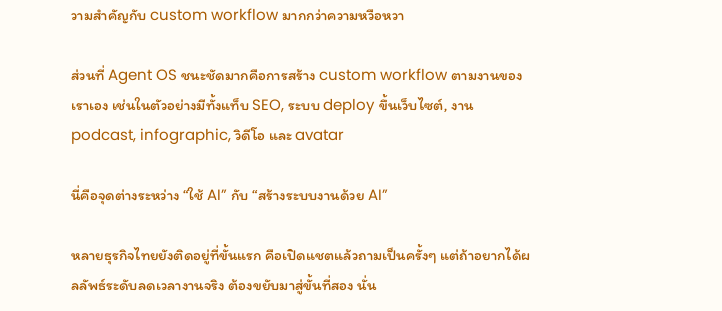วามสำคัญกับ custom workflow มากกว่าความหวือหวา

ส่วนที่ Agent OS ชนะชัดมากคือการสร้าง custom workflow ตามงานของเราเอง เช่นในตัวอย่างมีทั้งแท็บ SEO, ระบบ deploy ขึ้นเว็บไซต์, งาน podcast, infographic, วิดีโอ และ avatar

นี่คือจุดต่างระหว่าง “ใช้ AI” กับ “สร้างระบบงานด้วย AI”

หลายธุรกิจไทยยังติดอยู่ที่ขั้นแรก คือเปิดแชตแล้วถามเป็นครั้งๆ แต่ถ้าอยากได้ผลลัพธ์ระดับลดเวลางานจริง ต้องขยับมาสู่ขั้นที่สอง นั่น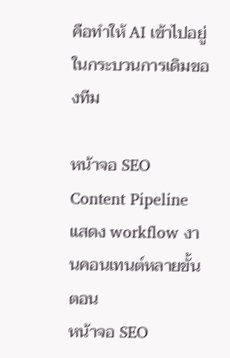คือทำให้ AI เข้าไปอยู่ในกระบวนการเดิมของทีม

หน้าจอ SEO Content Pipeline แสดง workflow งานคอนเทนต์หลายขั้นตอน
หน้าจอ SEO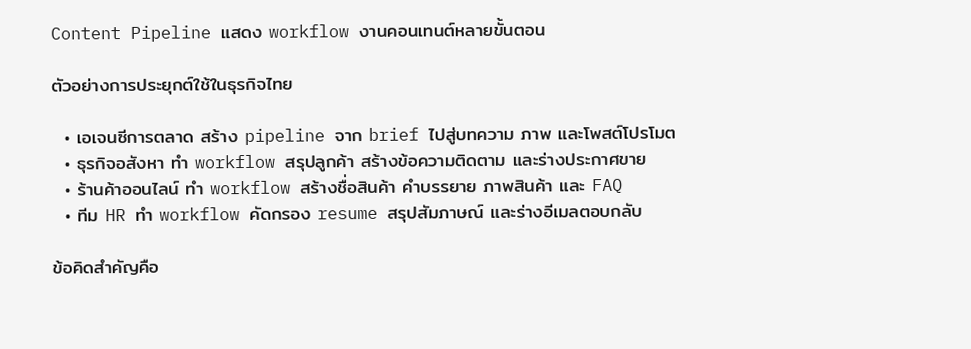Content Pipeline แสดง workflow งานคอนเทนต์หลายขั้นตอน

ตัวอย่างการประยุกต์ใช้ในธุรกิจไทย

  • เอเจนซีการตลาด สร้าง pipeline จาก brief ไปสู่บทความ ภาพ และโพสต์โปรโมต
  • ธุรกิจอสังหา ทำ workflow สรุปลูกค้า สร้างข้อความติดตาม และร่างประกาศขาย
  • ร้านค้าออนไลน์ ทำ workflow สร้างชื่อสินค้า คำบรรยาย ภาพสินค้า และ FAQ
  • ทีม HR ทำ workflow คัดกรอง resume สรุปสัมภาษณ์ และร่างอีเมลตอบกลับ

ข้อคิดสำคัญคือ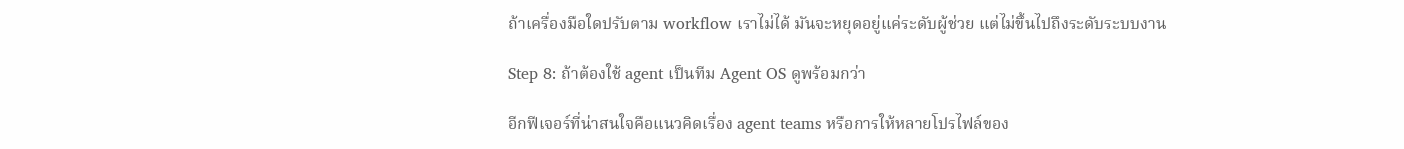ถ้าเครื่องมือใดปรับตาม workflow เราไม่ได้ มันจะหยุดอยู่แค่ระดับผู้ช่วย แต่ไม่ขึ้นไปถึงระดับระบบงาน

Step 8: ถ้าต้องใช้ agent เป็นทีม Agent OS ดูพร้อมกว่า

อีกฟีเจอร์ที่น่าสนใจคือแนวคิดเรื่อง agent teams หรือการให้หลายโปรไฟล์ของ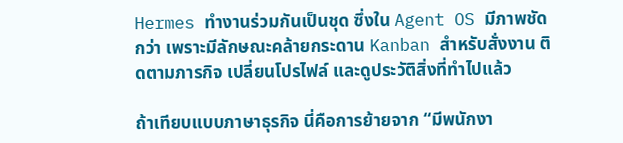Hermes ทำงานร่วมกันเป็นชุด ซึ่งใน Agent OS มีภาพชัดกว่า เพราะมีลักษณะคล้ายกระดาน Kanban สำหรับสั่งงาน ติดตามภารกิจ เปลี่ยนโปรไฟล์ และดูประวัติสิ่งที่ทำไปแล้ว

ถ้าเทียบแบบภาษาธุรกิจ นี่คือการย้ายจาก “มีพนักงา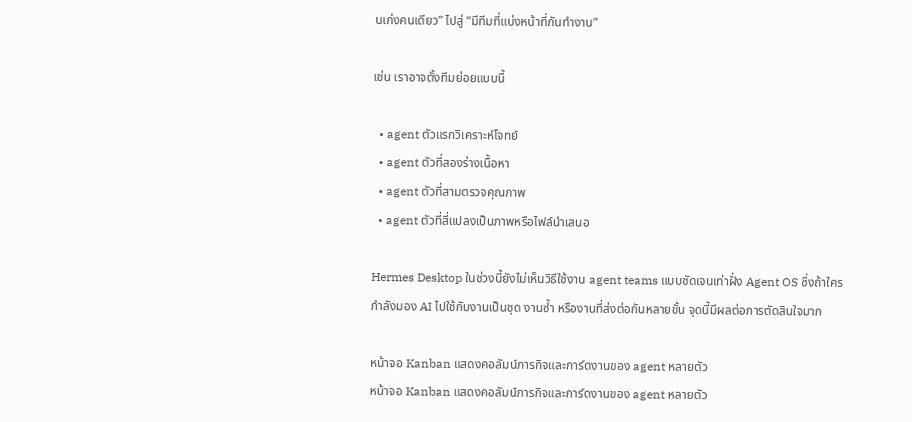นเก่งคนเดียว” ไปสู่ “มีทีมที่แบ่งหน้าที่กันทำงาน”

เช่น เราอาจตั้งทีมย่อยแบบนี้

  • agent ตัวแรกวิเคราะห์โจทย์
  • agent ตัวที่สองร่างเนื้อหา
  • agent ตัวที่สามตรวจคุณภาพ
  • agent ตัวที่สี่แปลงเป็นภาพหรือไฟล์นำเสนอ

Hermes Desktop ในช่วงนี้ยังไม่เห็นวิธีใช้งาน agent teams แบบชัดเจนเท่าฝั่ง Agent OS ซึ่งถ้าใครกำลังมอง AI ไปใช้กับงานเป็นชุด งานซ้ำ หรืองานที่ส่งต่อกันหลายขั้น จุดนี้มีผลต่อการตัดสินใจมาก

หน้าจอ Kanban แสดงคอลัมน์ภารกิจและการ์ดงานของ agent หลายตัว
หน้าจอ Kanban แสดงคอลัมน์ภารกิจและการ์ดงานของ agent หลายตัว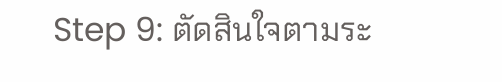Step 9: ตัดสินใจตามระ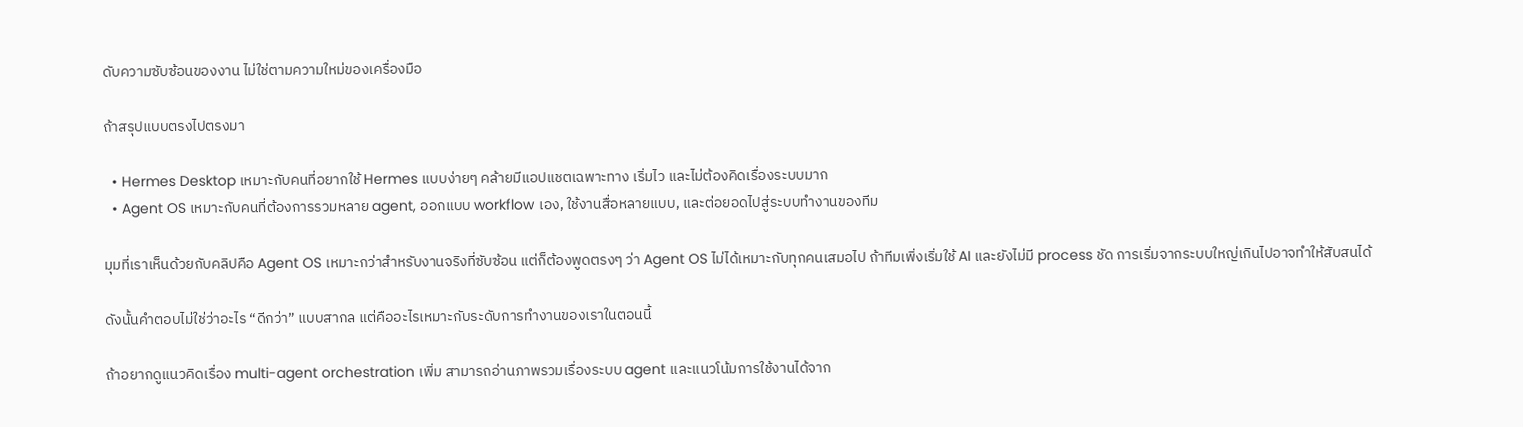ดับความซับซ้อนของงาน ไม่ใช่ตามความใหม่ของเครื่องมือ

ถ้าสรุปแบบตรงไปตรงมา

  • Hermes Desktop เหมาะกับคนที่อยากใช้ Hermes แบบง่ายๆ คล้ายมีแอปแชตเฉพาะทาง เริ่มไว และไม่ต้องคิดเรื่องระบบมาก
  • Agent OS เหมาะกับคนที่ต้องการรวมหลาย agent, ออกแบบ workflow เอง, ใช้งานสื่อหลายแบบ, และต่อยอดไปสู่ระบบทำงานของทีม

มุมที่เราเห็นด้วยกับคลิปคือ Agent OS เหมาะกว่าสำหรับงานจริงที่ซับซ้อน แต่ก็ต้องพูดตรงๆ ว่า Agent OS ไม่ได้เหมาะกับทุกคนเสมอไป ถ้าทีมเพิ่งเริ่มใช้ AI และยังไม่มี process ชัด การเริ่มจากระบบใหญ่เกินไปอาจทำให้สับสนได้

ดังนั้นคำตอบไม่ใช่ว่าอะไร “ดีกว่า” แบบสากล แต่คืออะไรเหมาะกับระดับการทำงานของเราในตอนนี้

ถ้าอยากดูแนวคิดเรื่อง multi-agent orchestration เพิ่ม สามารถอ่านภาพรวมเรื่องระบบ agent และแนวโน้มการใช้งานได้จาก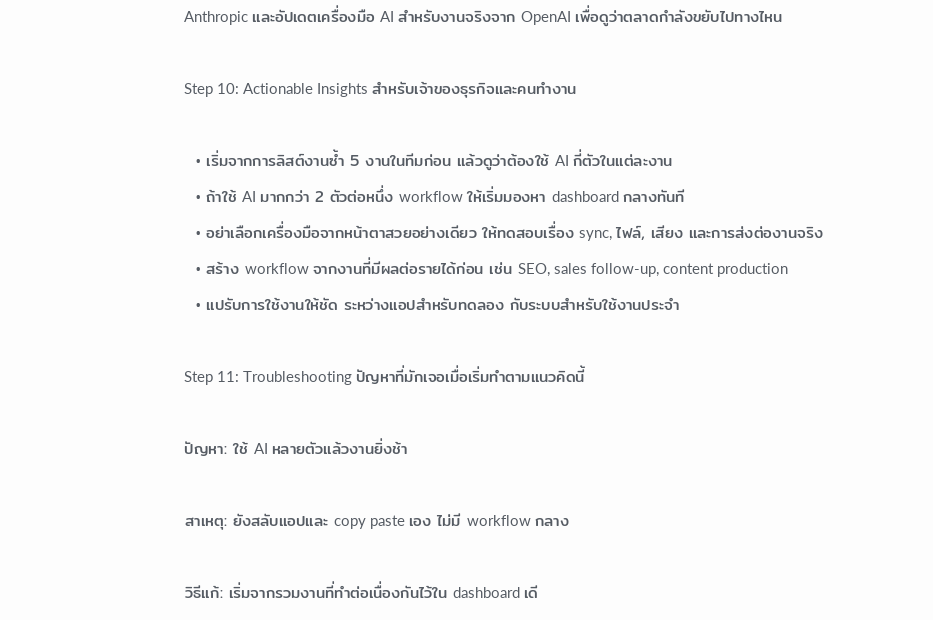Anthropic และอัปเดตเครื่องมือ AI สำหรับงานจริงจาก OpenAI เพื่อดูว่าตลาดกำลังขยับไปทางไหน

Step 10: Actionable Insights สำหรับเจ้าของธุรกิจและคนทำงาน

  • เริ่มจากการลิสต์งานซ้ำ 5 งานในทีมก่อน แล้วดูว่าต้องใช้ AI กี่ตัวในแต่ละงาน
  • ถ้าใช้ AI มากกว่า 2 ตัวต่อหนึ่ง workflow ให้เริ่มมองหา dashboard กลางทันที
  • อย่าเลือกเครื่องมือจากหน้าตาสวยอย่างเดียว ให้ทดสอบเรื่อง sync, ไฟล์, เสียง และการส่งต่องานจริง
  • สร้าง workflow จากงานที่มีผลต่อรายได้ก่อน เช่น SEO, sales follow-up, content production
  • แปรับการใช้งานให้ชัด ระหว่างแอปสำหรับทดลอง กับระบบสำหรับใช้งานประจำ

Step 11: Troubleshooting ปัญหาที่มักเจอเมื่อเริ่มทำตามแนวคิดนี้

ปัญหา: ใช้ AI หลายตัวแล้วงานยิ่งช้า

สาเหตุ: ยังสลับแอปและ copy paste เอง ไม่มี workflow กลาง

วิธีแก้: เริ่มจากรวมงานที่ทำต่อเนื่องกันไว้ใน dashboard เดี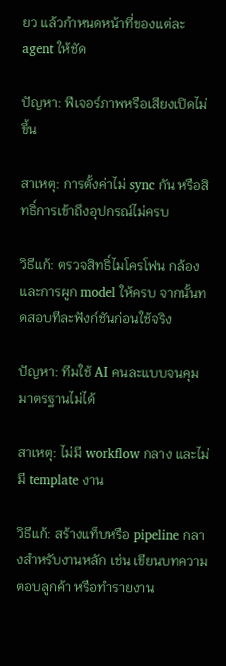ยว แล้วกำหนดหน้าที่ของแต่ละ agent ให้ชัด

ปัญหา: ฟีเจอร์ภาพหรือเสียงเปิดไม่ขึ้น

สาเหตุ: การตั้งค่าไม่ sync กัน หรือสิทธิ์การเข้าถึงอุปกรณ์ไม่ครบ

วิธีแก้: ตรวจสิทธิ์ไมโครโฟน กล้อง และการผูก model ให้ครบ จากนั้นทดสอบทีละฟังก์ชันก่อนใช้จริง

ปัญหา: ทีมใช้ AI คนละแบบจนคุมมาตรฐานไม่ได้

สาเหตุ: ไม่มี workflow กลาง และไม่มี template งาน

วิธีแก้: สร้างแท็บหรือ pipeline กลางสำหรับงานหลัก เช่น เขียนบทความ ตอบลูกค้า หรือทำรายงาน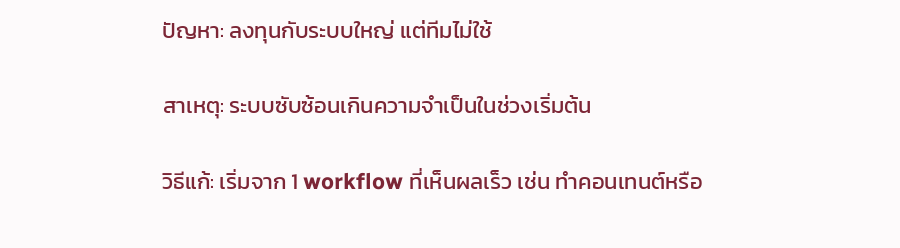ปัญหา: ลงทุนกับระบบใหญ่ แต่ทีมไม่ใช้

สาเหตุ: ระบบซับซ้อนเกินความจำเป็นในช่วงเริ่มต้น

วิธีแก้: เริ่มจาก 1 workflow ที่เห็นผลเร็ว เช่น ทำคอนเทนต์หรือ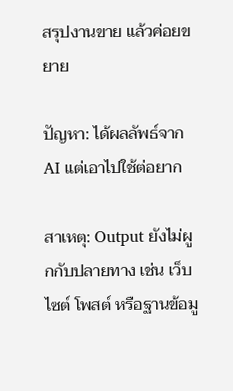สรุปงานขาย แล้วค่อยขยาย

ปัญหา: ได้ผลลัพธ์จาก AI แต่เอาไปใช้ต่อยาก

สาเหตุ: Output ยังไม่ผูกกับปลายทาง เช่น เว็บไซต์ โพสต์ หรือฐานข้อมู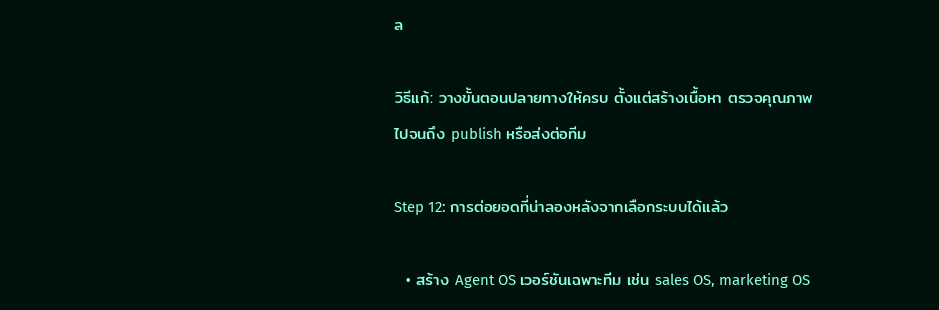ล

วิธีแก้: วางขั้นตอนปลายทางให้ครบ ตั้งแต่สร้างเนื้อหา ตรวจคุณภาพ ไปจนถึง publish หรือส่งต่อทีม

Step 12: การต่อยอดที่น่าลองหลังจากเลือกระบบได้แล้ว

  • สร้าง Agent OS เวอร์ชันเฉพาะทีม เช่น sales OS, marketing OS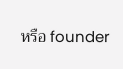หรือ founder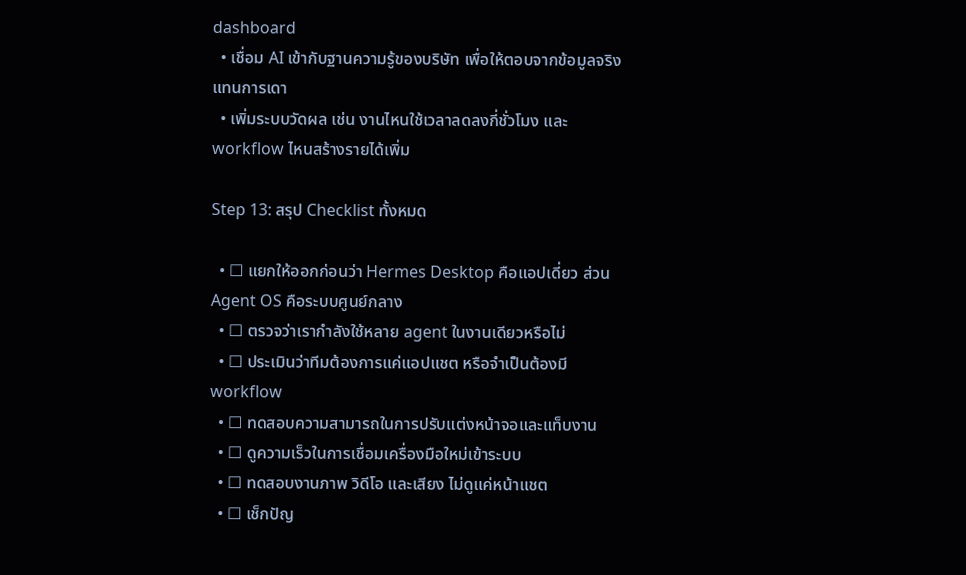dashboard
  • เชื่อม AI เข้ากับฐานความรู้ของบริษัท เพื่อให้ตอบจากข้อมูลจริงแทนการเดา
  • เพิ่มระบบวัดผล เช่น งานไหนใช้เวลาลดลงกี่ชั่วโมง และ workflow ไหนสร้างรายได้เพิ่ม

Step 13: สรุป Checklist ทั้งหมด

  • ☐ แยกให้ออกก่อนว่า Hermes Desktop คือแอปเดี่ยว ส่วน Agent OS คือระบบศูนย์กลาง
  • ☐ ตรวจว่าเรากำลังใช้หลาย agent ในงานเดียวหรือไม่
  • ☐ ประเมินว่าทีมต้องการแค่แอปแชต หรือจำเป็นต้องมี workflow
  • ☐ ทดสอบความสามารถในการปรับแต่งหน้าจอและแท็บงาน
  • ☐ ดูความเร็วในการเชื่อมเครื่องมือใหม่เข้าระบบ
  • ☐ ทดสอบงานภาพ วิดีโอ และเสียง ไม่ดูแค่หน้าแชต
  • ☐ เช็กปัญ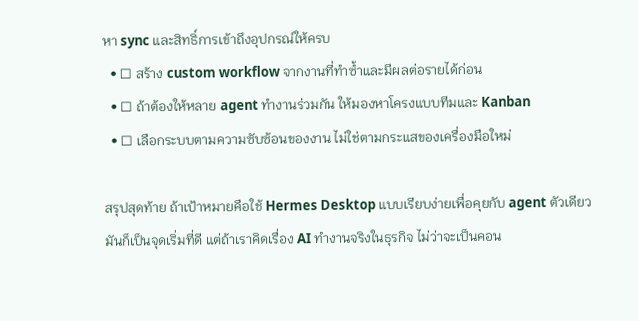หา sync และสิทธิ์การเข้าถึงอุปกรณ์ให้ครบ
  • ☐ สร้าง custom workflow จากงานที่ทำซ้ำและมีผลต่อรายได้ก่อน
  • ☐ ถ้าต้องให้หลาย agent ทำงานร่วมกัน ให้มองหาโครงแบบทีมและ Kanban
  • ☐ เลือกระบบตามความซับซ้อนของงาน ไม่ใช่ตามกระแสของเครื่องมือใหม่

สรุปสุดท้าย ถ้าเป้าหมายคือใช้ Hermes Desktop แบบเรียบง่ายเพื่อคุยกับ agent ตัวเดียว มันก็เป็นจุดเริ่มที่ดี แต่ถ้าเราคิดเรื่อง AI ทำงานจริงในธุรกิจ ไม่ว่าจะเป็นคอน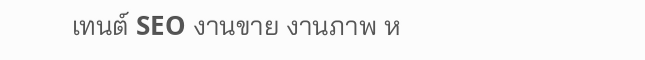เทนต์ SEO งานขาย งานภาพ ห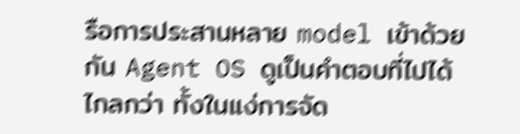รือการประสานหลาย model เข้าด้วยกัน Agent OS ดูเป็นคำตอบที่ไปได้ไกลกว่า ทั้งในแง่การจัด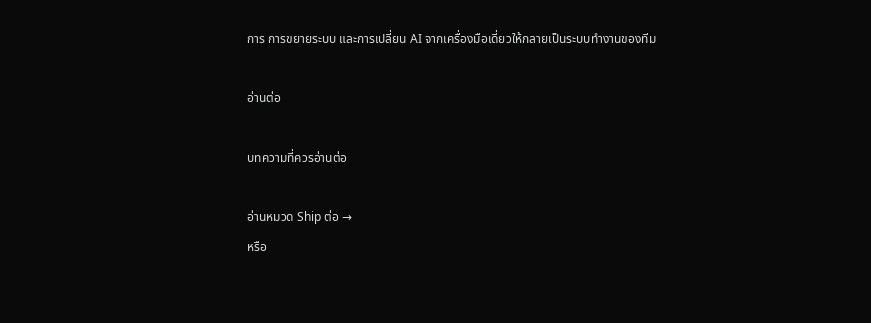การ การขยายระบบ และการเปลี่ยน AI จากเครื่องมือเดี่ยวให้กลายเป็นระบบทำงานของทีม

อ่านต่อ

บทความที่ควรอ่านต่อ

อ่านหมวด Ship ต่อ →
หรือ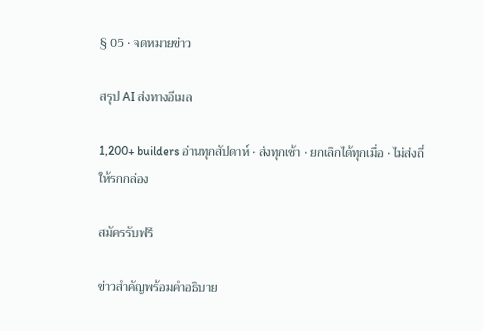§ 05 · จดหมายข่าว

สรุป AI ส่งทางอีเมล

1,200+ builders อ่านทุกสัปดาห์ · ส่งทุกเช้า · ยกเลิกได้ทุกเมื่อ · ไม่ส่งถี่ให้รกกล่อง

สมัครรับฟรี

ข่าวสำคัญพร้อมคำอธิบาย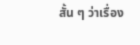สั้น ๆ ว่าเรื่อง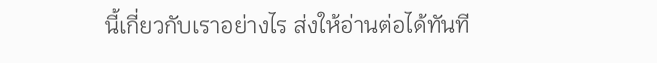นี้เกี่ยวกับเราอย่างไร ส่งให้อ่านต่อได้ทันที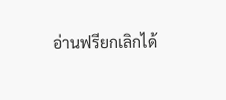อ่านฟรียกเลิกได้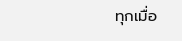ทุกเมื่อ